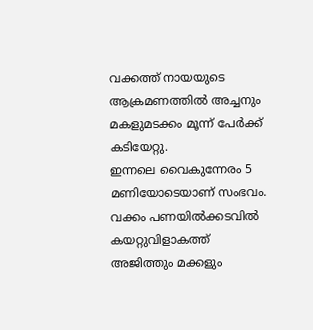വക്കത്ത് നായയുടെ ആക്രമണത്തിൽ അച്ചനും മകളുമടക്കം മൂന്ന് പേർക്ക് കടിയേറ്റു.
ഇന്നലെ വൈകുന്നേരം 5 മണിയോടെയാണ് സംഭവം. വക്കം പണയിൽക്കടവിൽ കയറ്റുവിളാകത്ത് അജിത്തും മക്കളും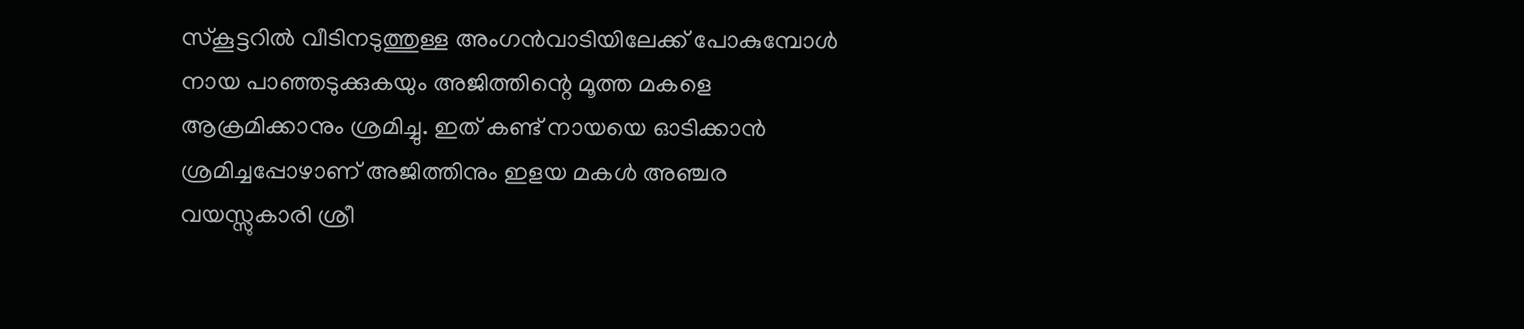സ്കൂട്ടറിൽ വീടിനടുത്തുള്ള അംഗൻവാടിയിലേക്ക് പോകുമ്പോൾ നായ പാഞ്ഞടുക്കുകയും അജിത്തിന്റെ മൂത്ത മകളെ ആക്രമിക്കാനും ശ്രമിച്ചു. ഇത് കണ്ട് നായയെ ഓടിക്കാൻ ശ്രമിച്ചപ്പോഴാണ് അജിത്തിനും ഇളയ മകൾ അഞ്ചര വയസ്സുകാരി ശ്രീ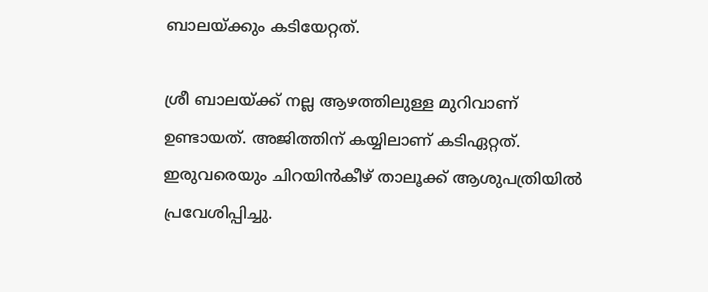ബാലയ്ക്കും കടിയേറ്റത്.

ശ്രീ ബാലയ്ക്ക് നല്ല ആഴത്തിലുള്ള മുറിവാണ് ഉണ്ടായത്. അജിത്തിന് കയ്യിലാണ് കടിഏറ്റത്. ഇരുവരെയും ചിറയിൻകീഴ് താലൂക്ക് ആശുപത്രിയിൽ പ്രവേശിപ്പിച്ചു.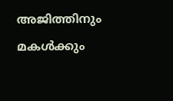അജിത്തിനും മകൾക്കും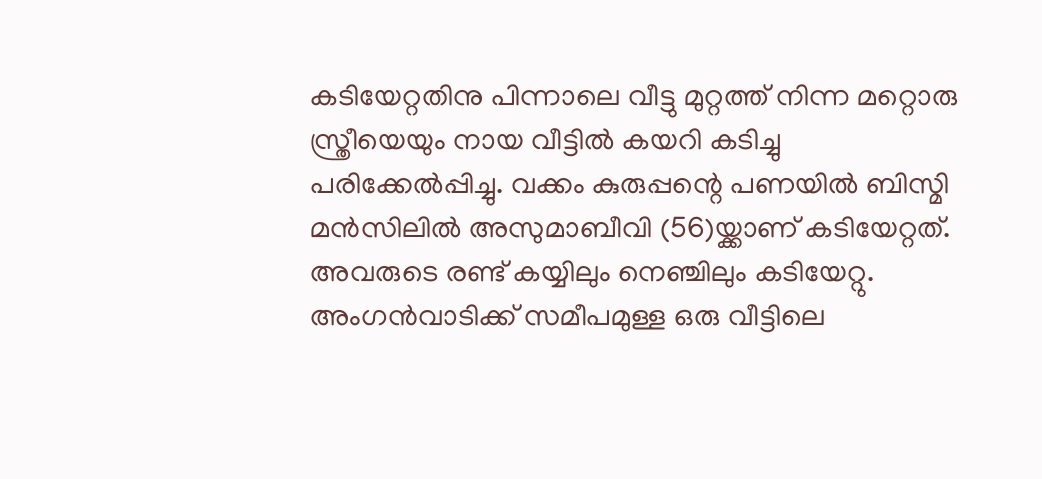കടിയേറ്റതിനു പിന്നാലെ വീട്ടു മുറ്റത്ത് നിന്ന മറ്റൊരു സ്ത്രീയെയും നായ വീട്ടിൽ കയറി കടിച്ചു പരിക്കേൽപ്പിച്ചു. വക്കം കുരുപ്പന്റെ പണയിൽ ബിസ്മി മൻസിലിൽ അസുമാബീവി (56)യ്ക്കാണ് കടിയേറ്റത്. അവരുടെ രണ്ട് കയ്യിലും നെഞ്ചിലും കടിയേറ്റു. അംഗൻവാടിക്ക് സമീപമുള്ള ഒരു വീട്ടിലെ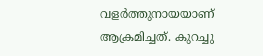വളർത്തുനായയാണ് ആക്രമിച്ചത്. കുറച്ചു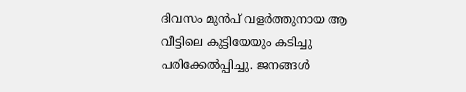ദിവസം മുൻപ് വളർത്തുനായ ആ വീട്ടിലെ കുട്ടിയേയും കടിച്ചു പരിക്കേൽപ്പിച്ചു. ജനങ്ങൾ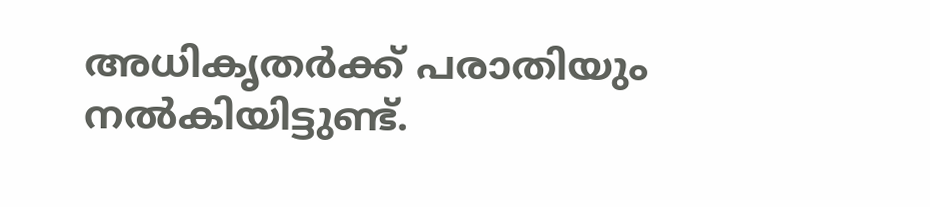അധികൃതർക്ക് പരാതിയും നൽകിയിട്ടുണ്ട്.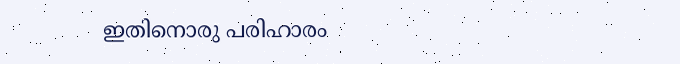ഇതിനൊരു പരിഹാരം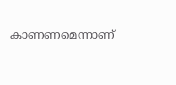കാണണമെന്നാണ്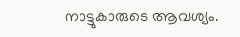നാട്ടുകാരുടെ ആവശ്യം.